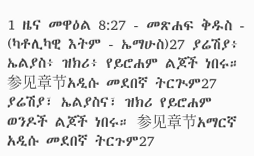1 ዜና መዋዕል 8:27 - መጽሐፍ ቅዱስ - (ካቶሊካዊ እትም - ኤማሁስ)27 ያሬሽያ፥ ኤልያስ፥ ዝክሪ፥ የይሮሐም ልጆች ነበሩ። 参见章节አዲሱ መደበኛ ትርጒም27 ያሬሽያ፣ ኤልያስና፣ ዝክሪ የይሮሐም ወንዶች ልጆች ነበሩ። 参见章节አማርኛ አዲሱ መደበኛ ትርጉም27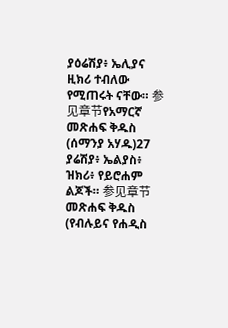ያዕሬሽያ፥ ኤሊያና ዚክሪ ተብለው የሚጠሩት ናቸው። 参见章节የአማርኛ መጽሐፍ ቅዱስ (ሰማንያ አሃዱ)27 ያሬሽያ፥ ኤልያስ፥ ዝክሪ፥ የይሮሐም ልጆች። 参见章节መጽሐፍ ቅዱስ (የብሉይና የሐዲስ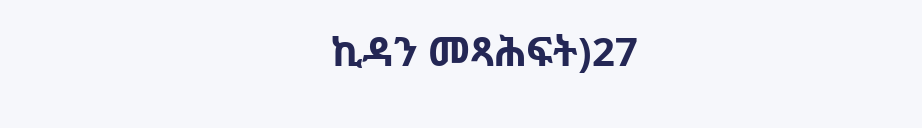ኪዳን መጻሕፍት)27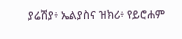ያሬሽያ፥ ኤልያስና ዝክሪ፥ የይሮሐም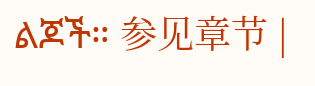ልጆች። 参见章节 |